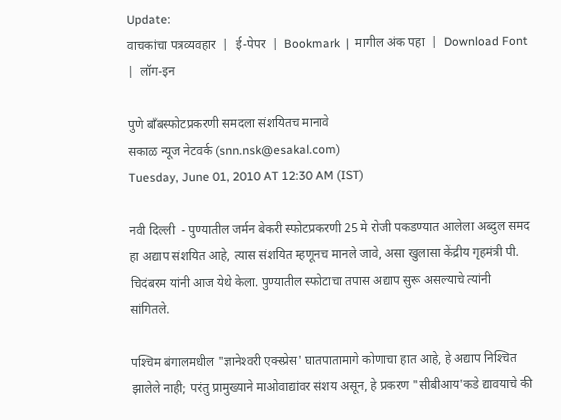Update:
वाचकांचा पत्रव्यवहार  |  ई-पेपर  |  Bookmark  |  मागील अंक पहा  |  Download Font  |  लॉग-इन

पुणे बॉंबस्फोटप्रकरणी समदला संशयितच मानावे
सकाळ न्यूज नेटवर्क (snn.nsk@esakal.com)
Tuesday, June 01, 2010 AT 12:30 AM (IST)

नवी दिल्ली  - पुण्यातील जर्मन बेकरी स्फोटप्रकरणी 25 मे रोजी पकडण्यात आलेला अब्दुल समद हा अद्याप संशयित आहे, त्यास संशयित म्हणूनच मानले जावे, असा खुलासा केंद्रीय गृहमंत्री पी. चिदंबरम यांनी आज येथे केला. पुण्यातील स्फोटाचा तपास अद्याप सुरू असल्याचे त्यांनी सांगितले.

पश्‍चिम बंगालमधील "ज्ञानेश्‍वरी एक्‍स्प्रेस' घातपातामागे कोणाचा हात आहे, हे अद्याप निश्‍चित झालेले नाही; परंतु प्रामुख्याने माओवाद्यांवर संशय असून, हे प्रकरण "सीबीआय'कडे द्यावयाचे की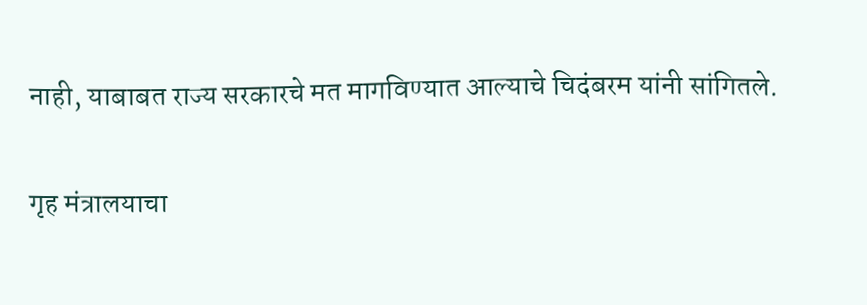नाही, याबाबत राज्य सरकारचे मत मागविण्यात आल्याचे चिदंबरम यांनी सांगितले.

गृह मंत्रालयाचा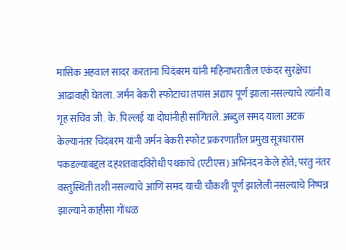मासिक अहवाल सादर करताना चिदंबरम यांनी महिनाभरातील एकंदर सुरक्षेचा आढावाही घेतला. जर्मन बेकरी स्फोटाचा तपास अद्याप पूर्ण झाला नसल्याचे त्यांनी व गृह सचिव जी. के. पिल्लई या दोघांनीही सांगितले. अब्दुल समद याला अटक केल्यानंतर चिदंबरम यांनी जर्मन बेकरी स्फोट प्रकरणातील प्रमुख सूत्रधारास पकडल्याबद्दल दहशतवादविरोधी पथकाचे (एटीएस) अभिनंदन केले होते; परंतु नंतर वस्तुस्थिती तशी नसल्याचे आणि समद याची चौकशी पूर्ण झालेली नसल्याचे निष्पन्न झाल्याने काहीसा गोंधळ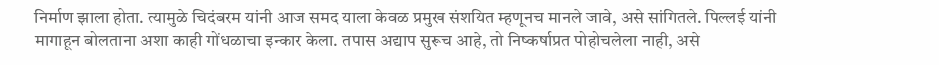निर्माण झाला होता. त्यामुळे चिदंबरम यांनी आज समद याला केवळ प्रमुख संशयित म्हणूनच मानले जावे, असे सांगितले. पिल्लई यांनी मागाहून बोलताना अशा काही गोंधळाचा इन्कार केला. तपास अद्याप सुरूच आहे, तो निष्कर्षाप्रत पोहोचलेला नाही, असे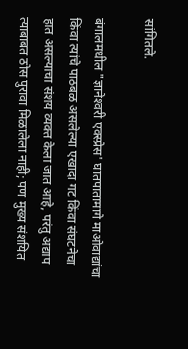सांगितले.

बंगालमधील "ज्ञानेश्‍वरी एक्‍स्प्रेस' घातपातामागे माओवाद्यांचा किंवा त्यांचे पाठबळ असलेल्या एखादा गट किंवा संघटनेचा हात असल्याचा संशय व्यक्त केला जात आहे, परंतु अद्याप त्याबाबत ठोस पुरावा मिळालेला नाही; पण मुख्य संशयित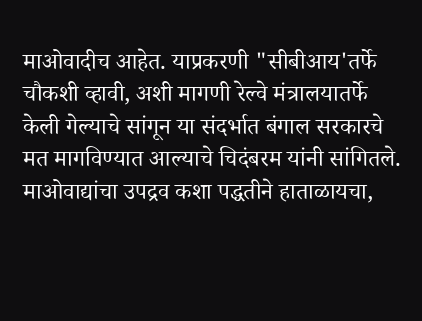माओवादीच आहेत. याप्रकरणी "सीबीआय'तर्फे चौकशी व्हावी, अशी मागणी रेल्वे मंत्रालयातर्फे केली गेल्याचे सांगून या संदर्भात बंगाल सरकारचे मत मागविण्यात आल्याचे चिदंबरम यांनी सांगितले. माओवाद्यांचा उपद्रव कशा पद्धतीने हाताळायचा,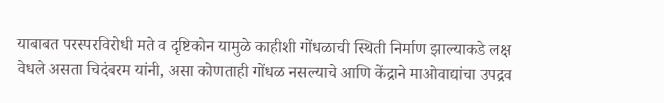याबाबत परस्परविरोधी मते व दृष्टिकोन यामुळे काहीशी गोंधळाची स्थिती निर्माण झाल्याकडे लक्ष वेधले असता चिदंबरम यांनी, असा कोणताही गोंधळ नसल्याचे आणि केंद्राने माओवाद्यांचा उपद्रव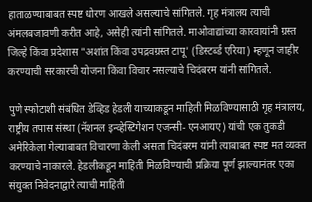हाताळण्याबाबत स्पष्ट धोरण आखले असल्याचे सांगितले. गृह मंत्रालय त्याची अंमलबजावणी करीत आहे, असेही त्यांनी सांगितले. माओवाद्यांच्या कारवायांनी ग्रस्त जिल्हे किंवा प्रदेशास "अशांत किंवा उपद्रवग्रस्त टापू' (डिस्टर्ब्ड एरिया) म्हणून जाहीर करण्याची सरकारची योजना किंवा विचार नसल्याचे चिदंबरम यांनी सांगितले.

पुणे स्फोटाशी संबंधित डेव्हिड हेडली याच्याकडून माहिती मिळविण्यासाठी गृह मंत्रालय, राष्ट्रीय तपास संस्था (नॅशनल इन्व्हेस्टिगेशन एजन्सी- एनआयए) यांची एक तुकडी अमेरिकेला गेल्याबाबत विचारणा केली असता चिदंबरम यांनी त्याबाबत स्पष्ट मत व्यक्त करण्याचे नाकारले. हेडलीकडून माहिती मिळविण्याची प्रक्रिया पूर्ण झाल्यानंतर एका संयुक्त निवेदनाद्वारे त्याची माहिती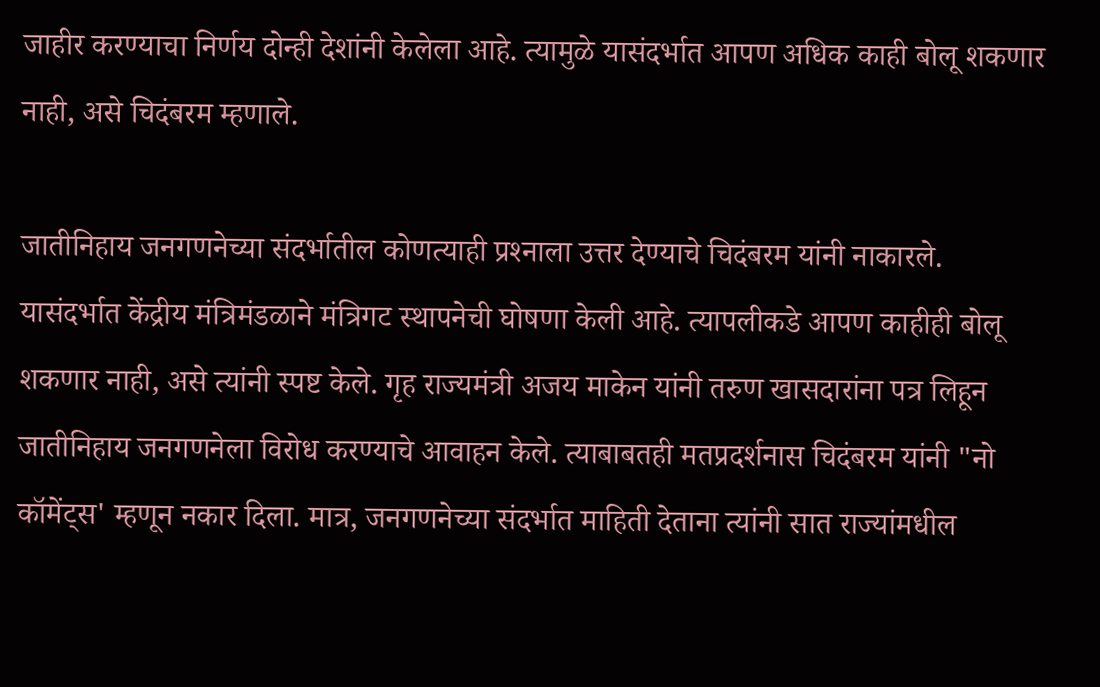जाहीर करण्याचा निर्णय दोन्ही देशांनी केलेला आहे. त्यामुळे यासंदर्भात आपण अधिक काही बोलू शकणार नाही, असे चिदंबरम म्हणाले.

जातीनिहाय जनगणनेच्या संदर्भातील कोणत्याही प्रश्‍नाला उत्तर देण्याचे चिदंबरम यांनी नाकारले. यासंदर्भात केंद्रीय मंत्रिमंडळाने मंत्रिगट स्थापनेची घोषणा केली आहे. त्यापलीकडे आपण काहीही बोलू शकणार नाही, असे त्यांनी स्पष्ट केले. गृह राज्यमंत्री अजय माकेन यांनी तरुण खासदारांना पत्र लिहून जातीनिहाय जनगणनेला विरोध करण्याचे आवाहन केले. त्याबाबतही मतप्रदर्शनास चिदंबरम यांनी "नो कॉमेंट्‌स' म्हणून नकार दिला. मात्र, जनगणनेच्या संदर्भात माहिती देताना त्यांनी सात राज्यांमधील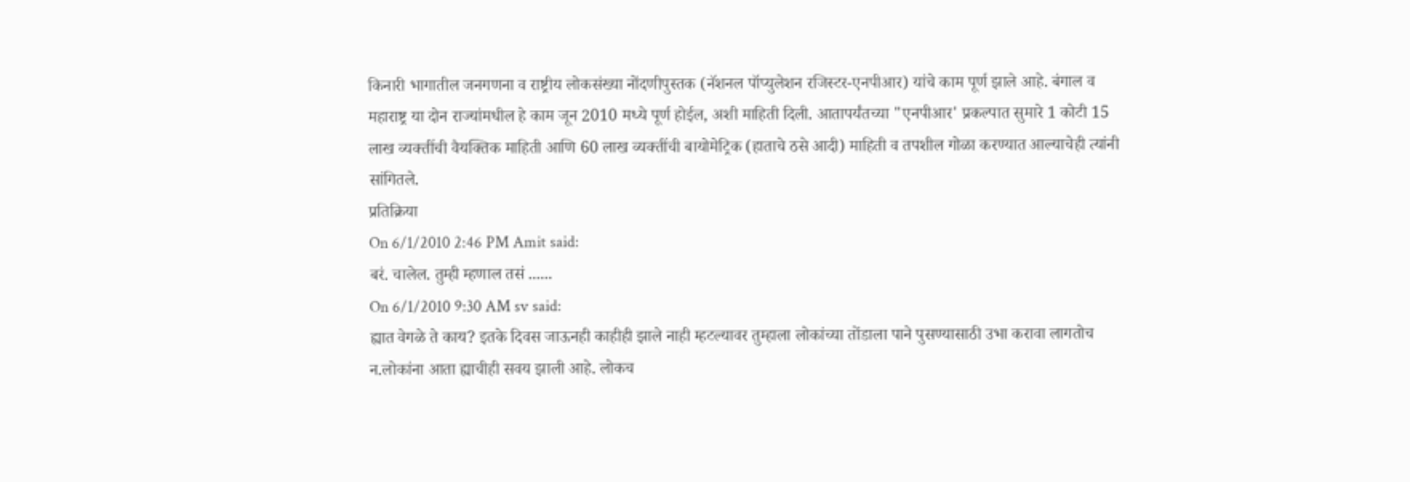किनारी भागातील जनगणना व राष्ट्रीय लोकसंख्या नोंदणीपुस्तक (नॅशनल पॉप्युलेशन रजिस्टर-एनपीआर) यांचे काम पूर्ण झाले आहे. बंगाल व महाराष्ट्र या दोन राज्यांमधील हे काम जून 2010 मध्ये पूर्ण होईल, अशी माहिती दिली. आतापर्यंतच्या "एनपीआर' प्रकल्पात सुमारे 1 कोटी 15 लाख व्यक्तींची वैयक्तिक माहिती आणि 60 लाख व्यक्तींची बायोमेट्रिक (हाताचे ठसे आदी) माहिती व तपशील गोळा करण्यात आल्याचेही त्यांनी सांगितले.
प्रतिक्रिया
On 6/1/2010 2:46 PM Amit said:
बरं. चालेल. तुम्ही म्हणाल तसं ......
On 6/1/2010 9:30 AM sv said:
ह्यात वेगळे ते काय? इतके दिवस जाऊनही काहीही झाले नाही म्हटल्यावर तुम्हाला लोकांच्या तोंडाला पाने पुसण्यासाठी उभा करावा लागतोच न.लोकांना आता ह्याचीही सवय झाली आहे. लोकच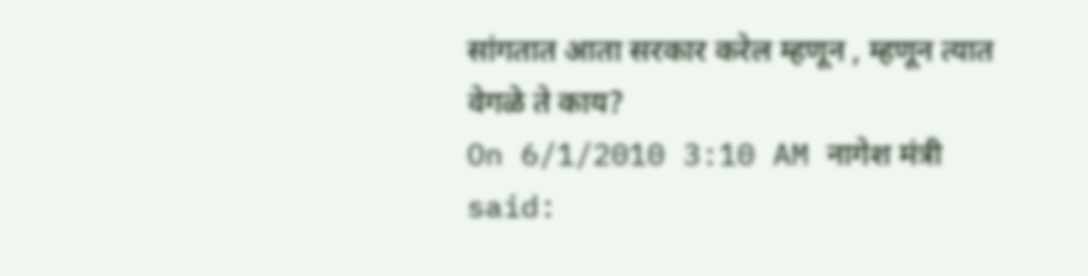सांगतात आता सरकार करेल म्हणून , म्हणून त्यात वेगळे ते काय?
On 6/1/2010 3:10 AM नागेश मंत्री said: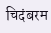चिदंबरम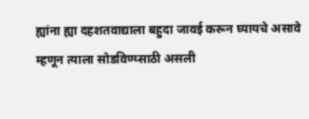ह्यांना ह्या दहशतवाद्याला बहुदा जावई करून घ्यायचे असावे म्हणून त्याला सोडविण्य्साठी असली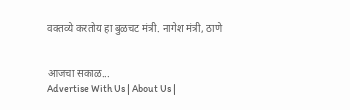वक्तव्ये करतोय हा बुळचट मंत्री. नागेश मंत्री, ठाणे


आजचा सकाळ...
Advertise With Us | About Us |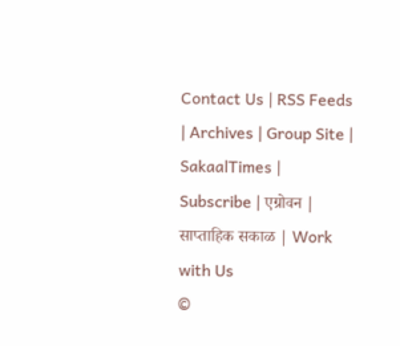Contact Us | RSS Feeds | Archives | Group Site | SakaalTimes | Subscribe | एग्रोवन | साप्ताहिक सकाळ | Work with Us
©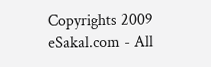Copyrights 2009 eSakal.com - All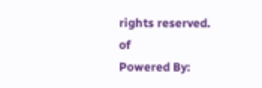rights reserved.
of
Powered By: